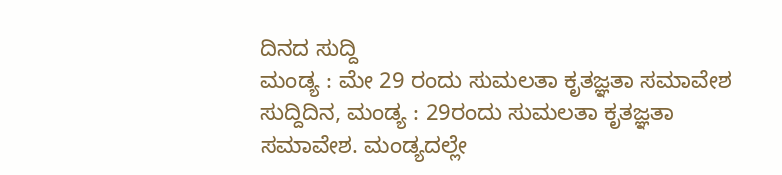ದಿನದ ಸುದ್ದಿ
ಮಂಡ್ಯ : ಮೇ 29 ರಂದು ಸುಮಲತಾ ಕೃತಜ್ಞತಾ ಸಮಾವೇಶ
ಸುದ್ದಿದಿನ, ಮಂಡ್ಯ : 29ರಂದು ಸುಮಲತಾ ಕೃತಜ್ಞತಾ ಸಮಾವೇಶ. ಮಂಡ್ಯದಲ್ಲೇ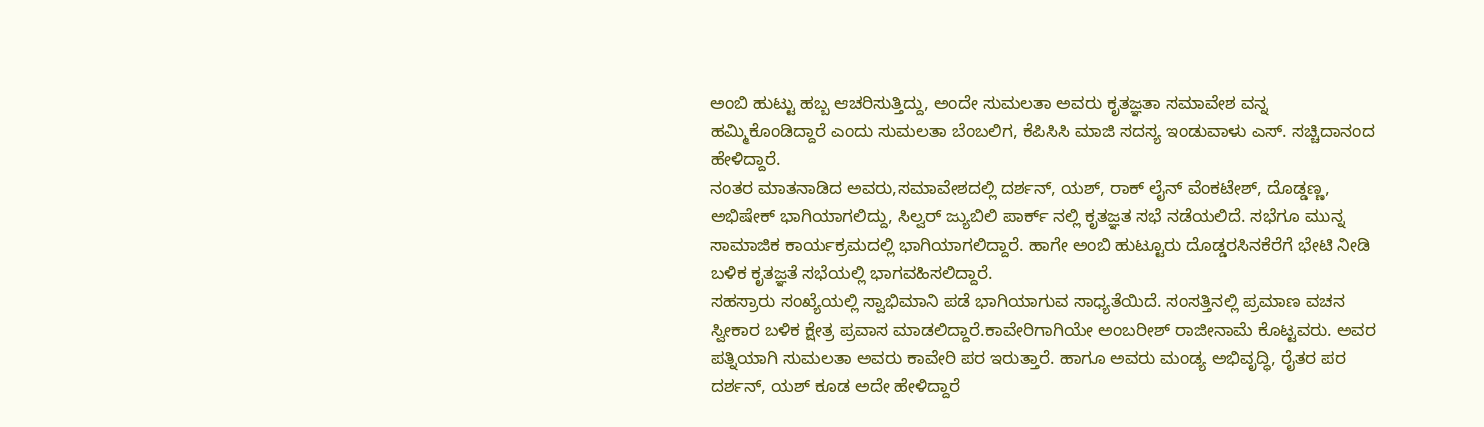ಅಂಬಿ ಹುಟ್ಟು ಹಬ್ಬ ಆಚರಿಸುತ್ತಿದ್ದು, ಅಂದೇ ಸುಮಲತಾ ಅವರು ಕೃತಜ್ಞತಾ ಸಮಾವೇಶ ವನ್ನ ಹಮ್ಮಿಕೊಂಡಿದ್ದಾರೆ ಎಂದು ಸುಮಲತಾ ಬೆಂಬಲಿಗ, ಕೆಪಿಸಿಸಿ ಮಾಜಿ ಸದಸ್ಯ ಇಂಡುವಾಳು ಎಸ್. ಸಚ್ಚಿದಾನಂದ ಹೇಳಿದ್ದಾರೆ.
ನಂತರ ಮಾತನಾಡಿದ ಅವರು,ಸಮಾವೇಶದಲ್ಲಿ ದರ್ಶನ್, ಯಶ್, ರಾಕ್ ಲೈನ್ ವೆಂಕಟೇಶ್, ದೊಡ್ಡಣ್ಣ, ಅಭಿಷೇಕ್ ಭಾಗಿಯಾಗಲಿದ್ದು, ಸಿಲ್ವರ್ ಜ್ಯುಬಿಲಿ ಪಾರ್ಕ್ ನಲ್ಲಿ ಕೃತಜ್ಞತ ಸಭೆ ನಡೆಯಲಿದೆ. ಸಭೆಗೂ ಮುನ್ನ ಸಾಮಾಜಿಕ ಕಾರ್ಯಕ್ರಮದಲ್ಲಿ ಭಾಗಿಯಾಗಲಿದ್ದಾರೆ. ಹಾಗೇ ಅಂಬಿ ಹುಟ್ಟೂರು ದೊಡ್ಡರಸಿನಕೆರೆಗೆ ಭೇಟಿ ನೀಡಿ ಬಳಿಕ ಕೃತಜ್ಞತೆ ಸಭೆಯಲ್ಲಿ ಭಾಗವಹಿಸಲಿದ್ದಾರೆ.
ಸಹಸ್ರಾರು ಸಂಖ್ಯೆಯಲ್ಲಿ ಸ್ವಾಭಿಮಾನಿ ಪಡೆ ಭಾಗಿಯಾಗುವ ಸಾಧ್ಯತೆಯಿದೆ. ಸಂಸತ್ತಿನಲ್ಲಿ ಪ್ರಮಾಣ ವಚನ ಸ್ವೀಕಾರ ಬಳಿಕ ಕ್ಷೇತ್ರ ಪ್ರವಾಸ ಮಾಡಲಿದ್ದಾರೆ.ಕಾವೇರಿಗಾಗಿಯೇ ಅಂಬರೀಶ್ ರಾಜೀನಾಮೆ ಕೊಟ್ಟವರು. ಅವರ ಪತ್ನಿಯಾಗಿ ಸುಮಲತಾ ಅವರು ಕಾವೇರಿ ಪರ ಇರುತ್ತಾರೆ. ಹಾಗೂ ಅವರು ಮಂಡ್ಯ ಅಭಿವೃದ್ಧಿ, ರೈತರ ಪರ ದರ್ಶನ್, ಯಶ್ ಕೂಡ ಅದೇ ಹೇಳಿದ್ದಾರೆ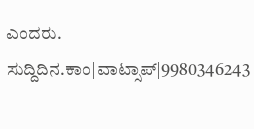ಎಂದರು.
ಸುದ್ದಿದಿನ.ಕಾಂ|ವಾಟ್ಸಾಪ್|9980346243